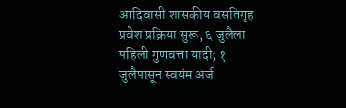आदिवासी शासकीय वसतिगृह प्रवेश प्रक्रिया सुरू, ६ जुलैला पहिली गुणवत्ता यादी; १ जुलैपासून स्वयंम अर्ज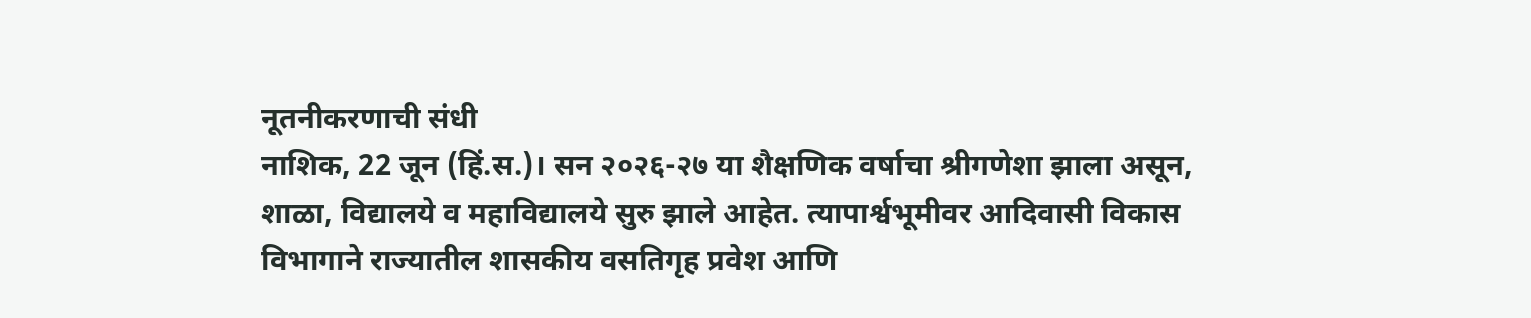नूतनीकरणाची संधी
नाशिक, 22 जून (हिं.स.)। सन २०२६-२७ या शैक्षणिक वर्षाचा श्रीगणेशा झाला असून, शाळा, विद्यालये व महाविद्यालये सुरु झाले आहेत. त्यापार्श्वभूमीवर आदिवासी विकास विभागाने राज्यातील शासकीय वसतिगृह प्रवेश आणि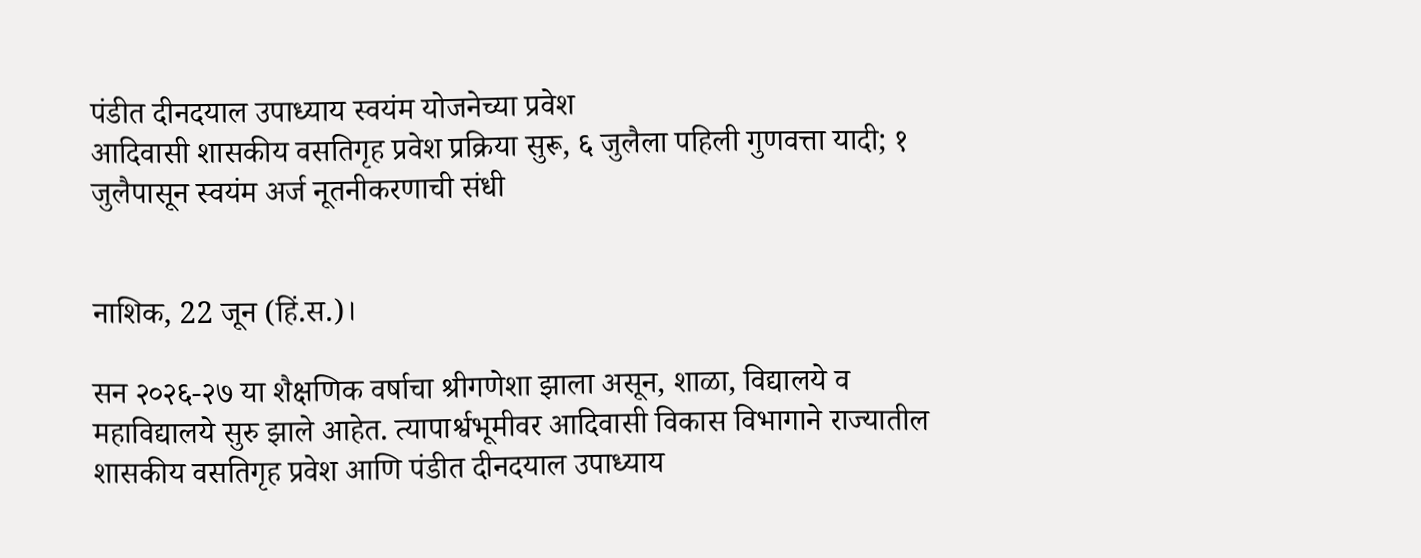पंडीत दीनदयाल उपाध्याय स्वयंम योजनेच्या प्रवेश
आदिवासी शासकीय वसतिगृह प्रवेश प्रक्रिया सुरू, ६ जुलैला पहिली गुणवत्ता यादी; १ जुलैपासून स्वयंम अर्ज नूतनीकरणाची संधी


नाशिक, 22 जून (हिं.स.)।

सन २०२६-२७ या शैक्षणिक वर्षाचा श्रीगणेशा झाला असून, शाळा, विद्यालये व महाविद्यालये सुरु झाले आहेत. त्यापार्श्वभूमीवर आदिवासी विकास विभागाने राज्यातील शासकीय वसतिगृह प्रवेश आणि पंडीत दीनदयाल उपाध्याय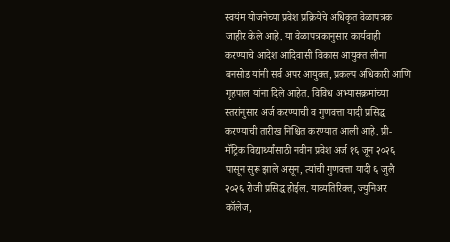स्वयंम योजनेच्या प्रवेश प्रक्रियेचे अधिकृत वेळापत्रक जाहीर केले आहे. या वेळापत्रकानुसार कार्यवाही करण्याचे आदेश आदिवासी विकास आयुक्त लीना बनसोड यांनी सर्व अपर आयुक्त, प्रकल्प अधिकारी आणि गृहपाल यांना दिले आहेत. विविध अभ्यासक्रमांच्या स्तरांनुसार अर्ज करण्याची व गुणवत्ता यादी प्रसिद्ध करण्याची तारीख निश्चित करण्यात आली आहे. प्री-मॅट्रिक विद्यार्थ्यांसाठी नवीन प्रवेश अर्ज १६ जून २०२६ पासून सुरू झाले असून, त्यांची गुणवत्ता यादी ६ जुलै २०२६ रोजी प्रसिद्ध होईल. याव्यतिरिक्त, ज्युनिअर कॉलेज,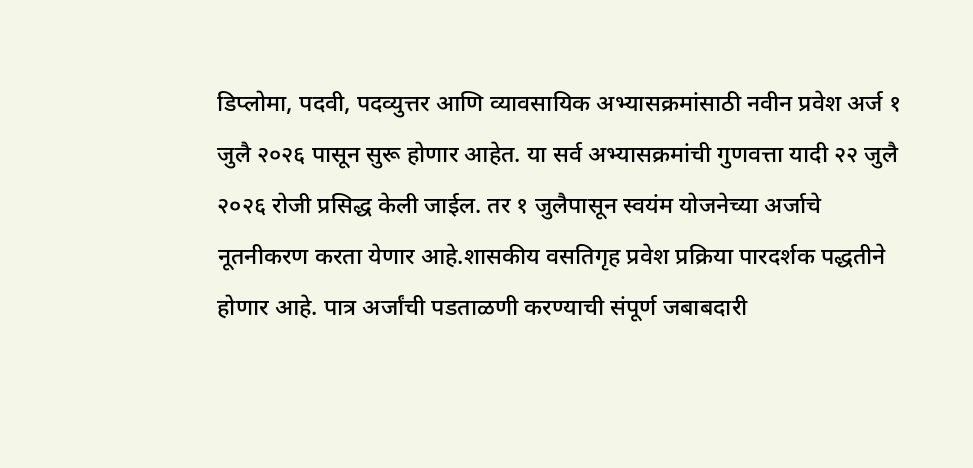डिप्लोमा, पदवी, पदव्युत्तर आणि व्यावसायिक अभ्यासक्रमांसाठी नवीन प्रवेश अर्ज १ जुलै २०२६ पासून सुरू होणार आहेत. या सर्व अभ्यासक्रमांची गुणवत्ता यादी २२ जुलै २०२६ रोजी प्रसिद्ध केली जाईल. तर १ जुलैपासून स्वयंम योजनेच्या अर्जाचे नूतनीकरण करता येणार आहे.शासकीय वसतिगृह प्रवेश प्रक्रिया पारदर्शक पद्धतीने होणार आहे. पात्र अर्जांची पडताळणी करण्याची संपूर्ण जबाबदारी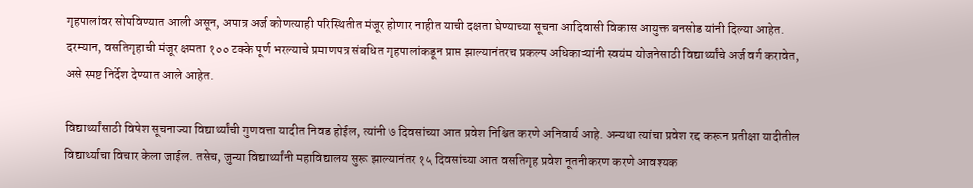गृहपालांवर सोपविण्यात आली असून, अपात्र अर्ज कोणत्याही परिस्थितीत मंजूर होणार नाहीत याची दक्षता घेण्याच्या सूचना आदिवासी विकास आयुक्त बनसोड यांनी दिल्या आहेत. दरम्यान, वसतिगृहाची मंजूर क्षमता १०० टक्के पूर्ण भरल्याचे प्रमाणपत्र संबधित गृहपालांकडून प्राप्त झाल्यानंतरच प्रकल्प अधिकाऱ्यांनी स्वयंम योजनेसाठी विद्यार्थ्यांचे अर्ज वर्ग करावेत, असे स्पष्ट निर्देश देण्यात आले आहेत.

विद्यार्थ्यांसाठी विषेश सूचनाज्या विद्यार्थ्यांची गुणवत्ता यादीत निवड होईल, त्यांनी ७ दिवसांच्या आत प्रवेश निश्चित करणे अनिवार्य आहे. अन्यथा त्यांचा प्रवेश रद्द करून प्रतीक्षा यादीतील विद्यार्थ्याचा विचार केला जाईल. तसेच, जुन्या विद्यार्थ्यांनी महाविद्यालय सुरू झाल्यानंतर १५ दिवसांच्या आत वसतिगृह प्रवेश नूतनीकरण करणे आवश्यक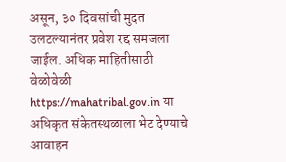असून, ३० दिवसांची मुदत उलटल्यानंतर प्रवेश रद्द समजला जाईल. अधिक माहितीसाठी वेळोवेळी https://mahatribal.gov.in या अधिकृत संकेतस्थळाला भेट देण्याचे आवाहन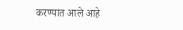करण्यात आले आहे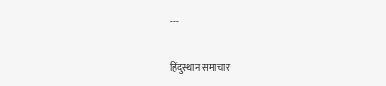---

हिंदुस्थान समाचार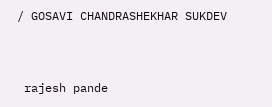/ GOSAVI CHANDRASHEKHAR SUKDEV


 rajesh pande